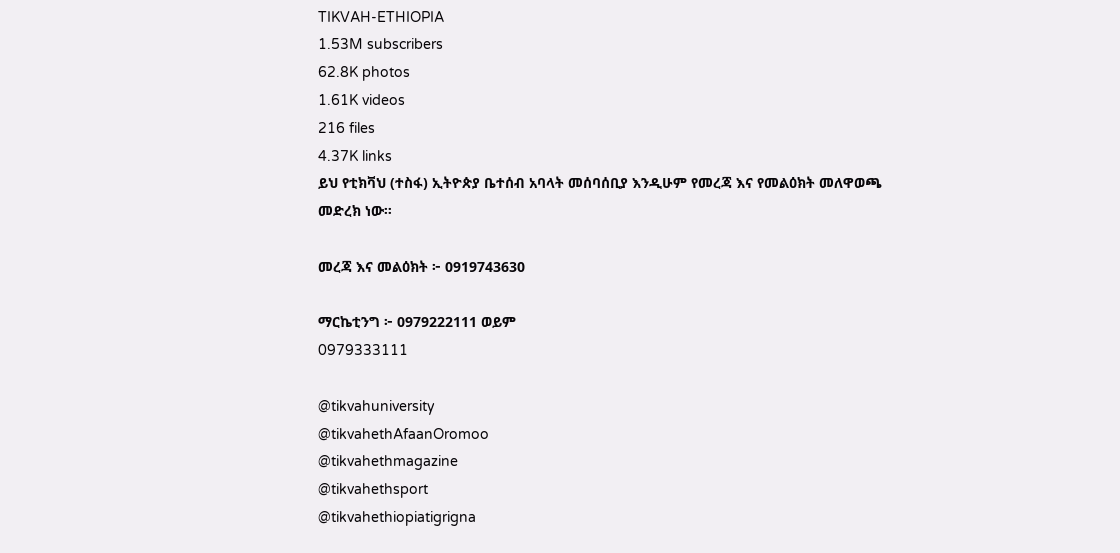TIKVAH-ETHIOPIA
1.53M subscribers
62.8K photos
1.61K videos
216 files
4.37K links
ይህ የቲክቫህ (ተስፋ) ኢትዮጵያ ቤተሰብ አባላት መሰባሰቢያ እንዲሁም የመረጃ እና የመልዕክት መለዋወጫ መድረክ ነው።

መረጃ እና መልዕክት ፦ 0919743630

ማርኬቲንግ ፦ 0979222111 ወይም
0979333111

@tikvahuniversity
@tikvahethAfaanOromoo
@tikvahethmagazine
@tikvahethsport
@tikvahethiopiatigrigna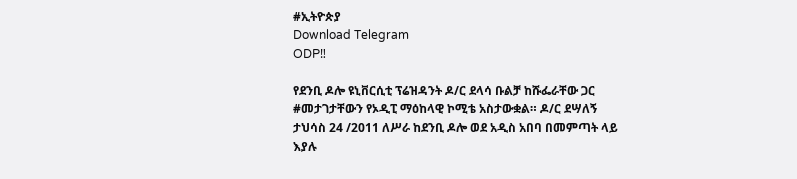#ኢትዮጵያ
Download Telegram
ODP‼

የደንቢ ዶሎ ዩኒቨርሲቲ ፕሬዝዳንት ዶ/ር ደላሳ ቡልቻ ከሹፌራቸው ጋር #መታገታቸውን የኦዲፒ ማዕከላዊ ኮሚቴ አስታውቋል። ዶ/ር ደሣለኝ ታህሳስ 24 /2011 ለሥራ ከደንቢ ዶሎ ወደ አዲስ አበባ በመምጣት ላይ እያሉ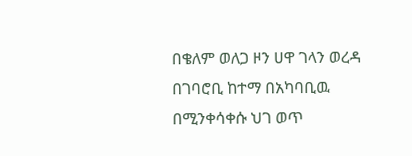በቄለም ወለጋ ዞን ሀዋ ገላን ወረዳ በገባሮቢ ከተማ በአካባቢዉ በሚንቀሳቀሱ ህገ ወጥ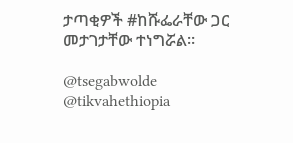ታጣቂዎች #ከሹፌራቸው ጋር መታገታቸው ተነግሯል።

@tsegabwolde @tikvahethiopia